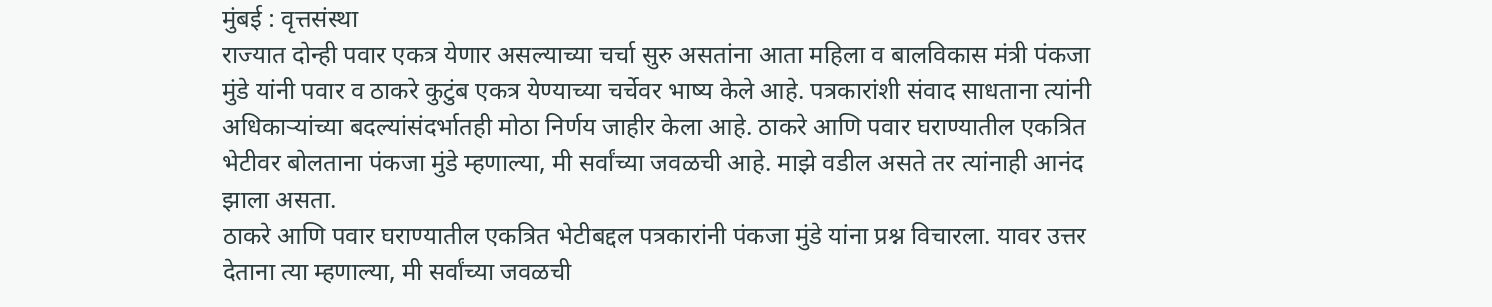मुंबई : वृत्तसंस्था
राज्यात दोन्ही पवार एकत्र येणार असल्याच्या चर्चा सुरु असतांना आता महिला व बालविकास मंत्री पंकजा मुंडे यांनी पवार व ठाकरे कुटुंब एकत्र येण्याच्या चर्चेवर भाष्य केले आहे. पत्रकारांशी संवाद साधताना त्यांनी अधिकाऱ्यांच्या बदल्यांसंदर्भातही मोठा निर्णय जाहीर केला आहे. ठाकरे आणि पवार घराण्यातील एकत्रित भेटीवर बोलताना पंकजा मुंडे म्हणाल्या, मी सर्वांच्या जवळची आहे. माझे वडील असते तर त्यांनाही आनंद झाला असता.
ठाकरे आणि पवार घराण्यातील एकत्रित भेटीबद्दल पत्रकारांनी पंकजा मुंडे यांना प्रश्न विचारला. यावर उत्तर देताना त्या म्हणाल्या, मी सर्वांच्या जवळची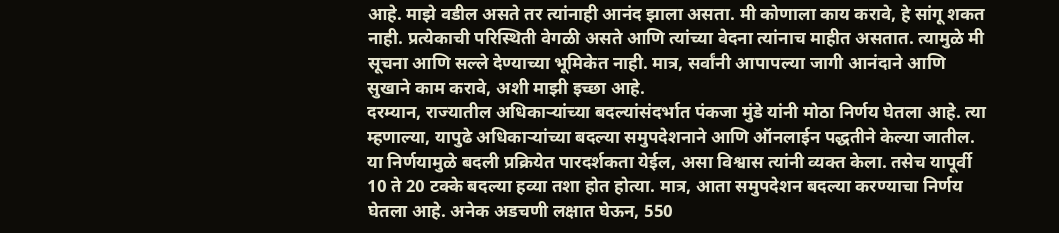आहे. माझे वडील असते तर त्यांनाही आनंद झाला असता. मी कोणाला काय करावे, हे सांगू शकत नाही. प्रत्येकाची परिस्थिती वेगळी असते आणि त्यांच्या वेदना त्यांनाच माहीत असतात. त्यामुळे मी सूचना आणि सल्ले देण्याच्या भूमिकेत नाही. मात्र, सर्वांनी आपापल्या जागी आनंदाने आणि सुखाने काम करावे, अशी माझी इच्छा आहे.
दरम्यान, राज्यातील अधिकाऱ्यांच्या बदल्यांसंदर्भात पंकजा मुंडे यांनी मोठा निर्णय घेतला आहे. त्या म्हणाल्या, यापुढे अधिकाऱ्यांच्या बदल्या समुपदेशनाने आणि ऑनलाईन पद्धतीने केल्या जातील. या निर्णयामुळे बदली प्रक्रियेत पारदर्शकता येईल, असा विश्वास त्यांनी व्यक्त केला. तसेच यापूर्वी 10 ते 20 टक्के बदल्या हव्या तशा होत होत्या. मात्र, आता समुपदेशन बदल्या करण्याचा निर्णय घेतला आहे. अनेक अडचणी लक्षात घेऊन, 550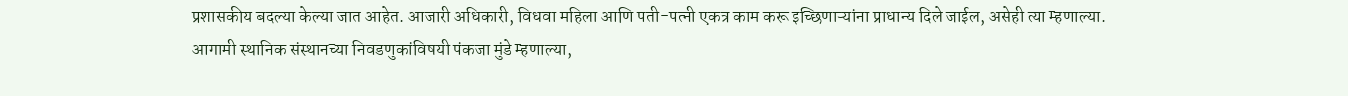प्रशासकीय बदल्या केल्या जात आहेत. आजारी अधिकारी, विधवा महिला आणि पती-पत्नी एकत्र काम करू इच्छिणाऱ्यांना प्राधान्य दिले जाईल, असेही त्या म्हणाल्या.
आगामी स्थानिक संस्थानच्या निवडणुकांविषयी पंकजा मुंडे म्हणाल्या,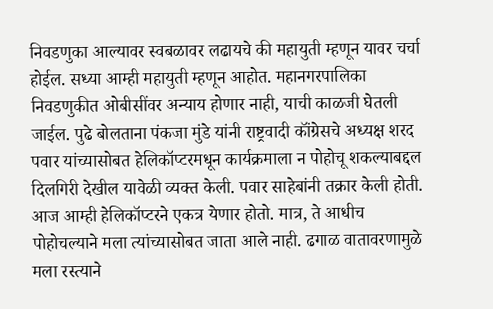निवडणुका आल्यावर स्वबळावर लढायचे की महायुती म्हणून यावर चर्चा होईल. सध्या आम्ही महायुती म्हणून आहोत. महानगरपालिका निवडणुकीत ओबीसींवर अन्याय होणार नाही, याची काळजी घेतली जाईल. पुढे बोलताना पंकजा मुंडे यांनी राष्ट्रवादी कॉंग्रेसचे अध्यक्ष शरद पवार यांच्यासोबत हेलिकॉप्टरमधून कार्यक्रमाला न पोहोचू शकल्याबद्दल दिलगिरी देखील यावेळी व्यक्त केली. पवार साहेबांनी तक्रार केली होती. आज आम्ही हेलिकॉप्टरने एकत्र येणार होतो. मात्र, ते आधीच पोहोचल्याने मला त्यांच्यासोबत जाता आले नाही. ढगाळ वातावरणामुळे मला रस्त्याने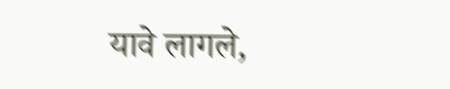यावे लागले,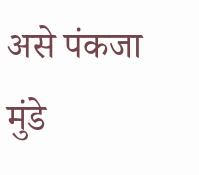असे पंकजा मुंडे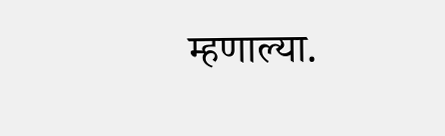म्हणाल्या.